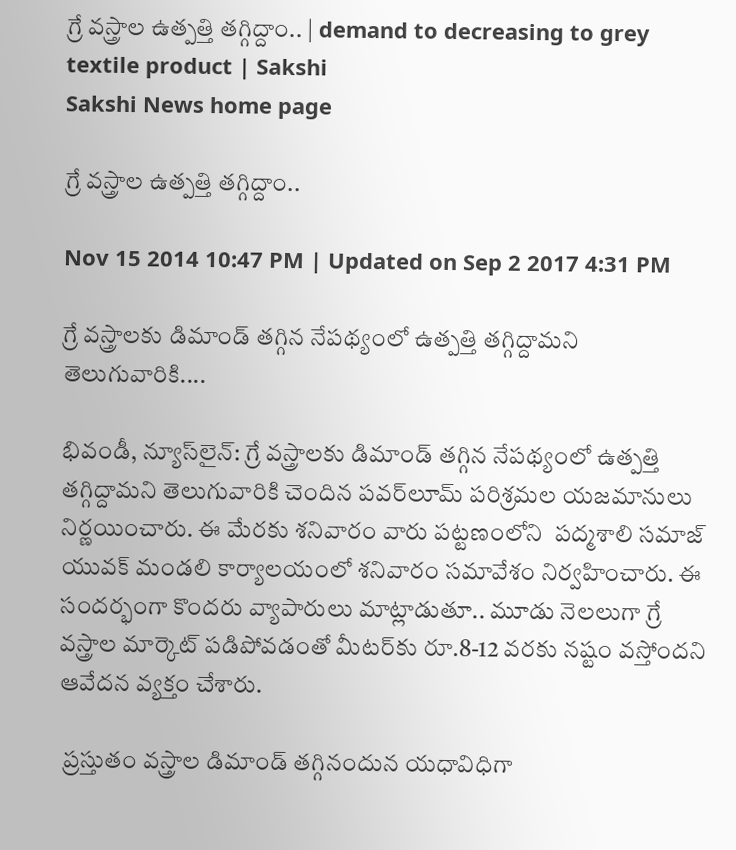గ్రే వస్త్రాల ఉత్పత్తి తగ్గిద్దాం.. | demand to decreasing to grey textile product | Sakshi
Sakshi News home page

గ్రే వస్త్రాల ఉత్పత్తి తగ్గిద్దాం..

Nov 15 2014 10:47 PM | Updated on Sep 2 2017 4:31 PM

గ్రే వస్త్రాలకు డిమాండ్ తగ్గిన నేపథ్యంలో ఉత్పత్తి తగ్గిద్దామని తెలుగువారికి....

భివండీ, న్యూస్‌లైన్: గ్రే వస్త్రాలకు డిమాండ్ తగ్గిన నేపథ్యంలో ఉత్పత్తి తగ్గిద్దామని తెలుగువారికి చెందిన పవర్‌లూమ్ పరిశ్రమల యజమానులు నిర్ణయించారు. ఈ మేరకు శనివారం వారు పట్టణంలోని  పద్మశాలి సమాజ్ యువక్ మండలి కార్యాలయంలో శనివారం సమావేశం నిర్వహించారు. ఈ సందర్భంగా కొందరు వ్యాపారులు మాట్లాడుతూ.. మూడు నెలలుగా గ్రే వస్త్రాల మార్కెట్ పడిపోవడంతో మీటర్‌కు రూ.8-12 వరకు నష్టం వస్తోందని ఆవేదన వ్యక్తం చేశారు.

 ప్రస్తుతం వస్త్రాల డిమాండ్ తగ్గినందున యధావిధిగా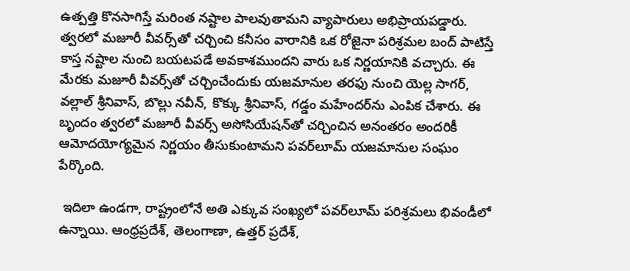ఉత్పత్తి కొనసాగిస్తే మరింత నష్టాల పాలవుతామని వ్యాపారులు అభిప్రాయపడ్డారు. త్వరలో మజూరీ వీవర్స్‌తో చర్చించి కనీసం వారానికి ఒక రోజైనా పరిశ్రమల బంద్ పాటిస్తే కాస్త నష్టాల నుంచి బయటపడే అవకాశముందని వారు ఒక నిర్ణయానికి వచ్చారు. ఈ మేరకు మజూరీ వీవర్స్‌తో చర్చించేందుకు యజమానుల తరఫు నుంచి యెల్ల సాగర్, వల్లాల్ శ్రీనివాస్, బొల్లు నవీన్, కొక్కు శ్రీనివాస్, గడ్డం మహేందర్‌ను ఎంపిక చేశారు. ఈ బృందం త్వరలో మజూరీ వీవర్స్ అసోసియేషన్‌తో చర్చించిన అనంతరం అందరికీ ఆమోదయోగ్యమైన నిర్ణయం తీసుకుంటామని పవర్‌లూమ్ యజమానుల సంఘం పేర్కొంది.

 ఇదిలా ఉండగా, రాష్ట్రంలోనే అతి ఎక్కువ సంఖ్యలో పవర్‌లూమ్ పరిశ్రమలు భివండీలో ఉన్నాయి. ఆంధ్రప్రదేశ్, తెలంగాణా, ఉత్తర్ ప్రదేశ్,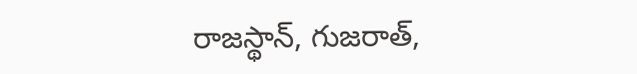రాజస్థాన్, గుజరాత్,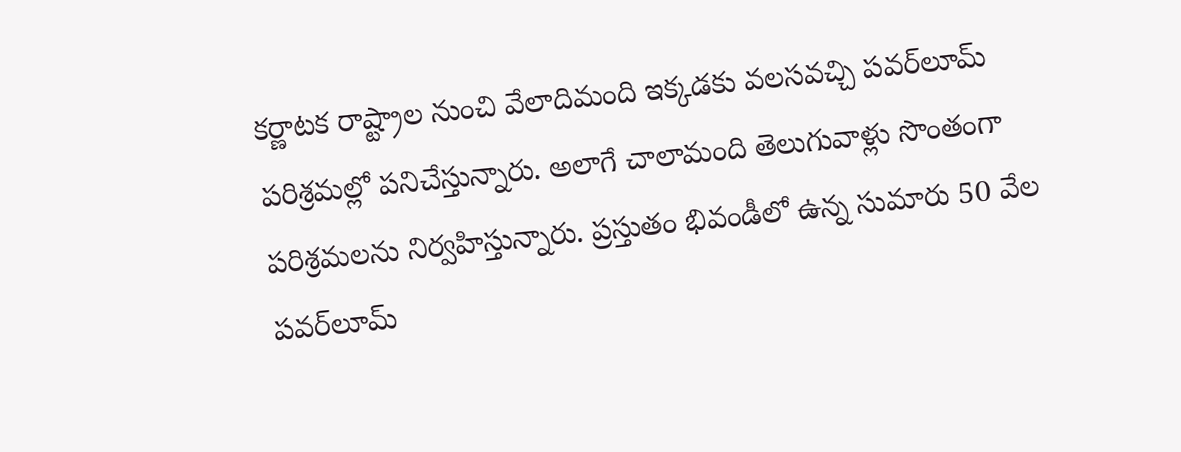కర్ణాటక రాష్ట్రాల నుంచి వేలాదిమంది ఇక్కడకు వలసవచ్చి పవర్‌లూమ్ పరిశ్రమల్లో పనిచేస్తున్నారు. అలాగే చాలామంది తెలుగువాళ్లు సొంతంగా పరిశ్రమలను నిర్వహిస్తున్నారు. ప్రస్తుతం భివండీలో ఉన్న సుమారు 50 వేల పవర్‌లూమ్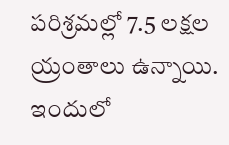పరిశ్రమల్లో 7.5 లక్షల య్రంతాలు ఉన్నాయి. ఇందులో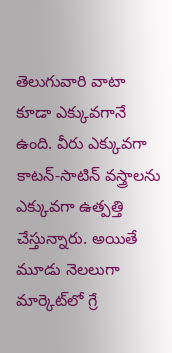తెలుగువారి వాటా కూడా ఎక్కువగానే ఉంది. వీరు ఎక్కువగా కాటన్-సాటిన్ వస్త్రాలను ఎక్కువగా ఉత్పత్తి చేస్తున్నారు. అయితే మూడు నెలలుగా మార్కెట్‌లో గ్రే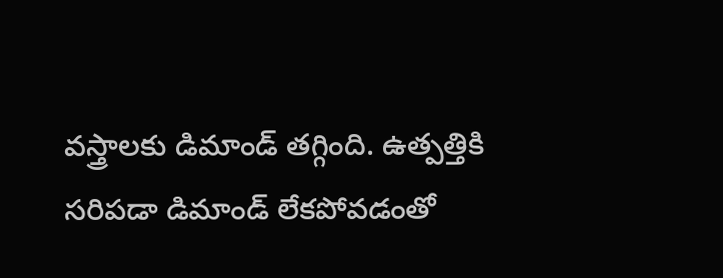వస్త్రాలకు డిమాండ్ తగ్గింది. ఉత్పత్తికి సరిపడా డిమాండ్ లేకపోవడంతో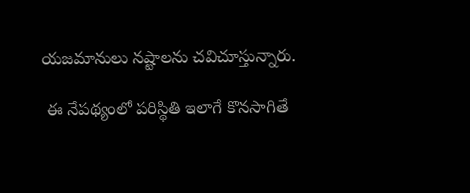యజమానులు నష్టాలను చవిచూస్తున్నారు.

 ఈ నేపథ్యంలో పరిస్థితి ఇలాగే కొనసాగితే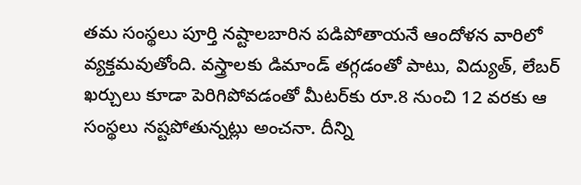తమ సంస్థలు పూర్తి నష్టాలబారిన పడిపోతాయనే ఆందోళన వారిలో వ్యక్తమవుతోంది. వస్త్రాలకు డిమాండ్ తగ్గడంతో పాటు, విద్యుత్, లేబర్ ఖర్చులు కూడా పెరిగిపోవడంతో మీటర్‌కు రూ.8 నుంచి 12 వరకు ఆ సంస్థలు నష్టపోతున్నట్లు అంచనా. దీన్ని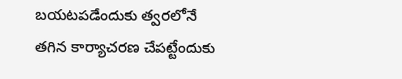బయటపడేందుకు త్వరలోనే తగిన కార్యాచరణ చేపట్టేందుకు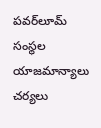పవర్‌లూమ్ సంస్థల యాజమాన్యాలు చర్యలు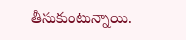తీసుకుంటున్నాయి.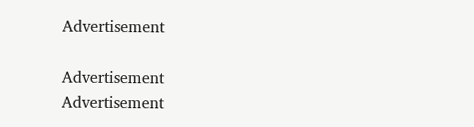Advertisement

Advertisement
Advertisement